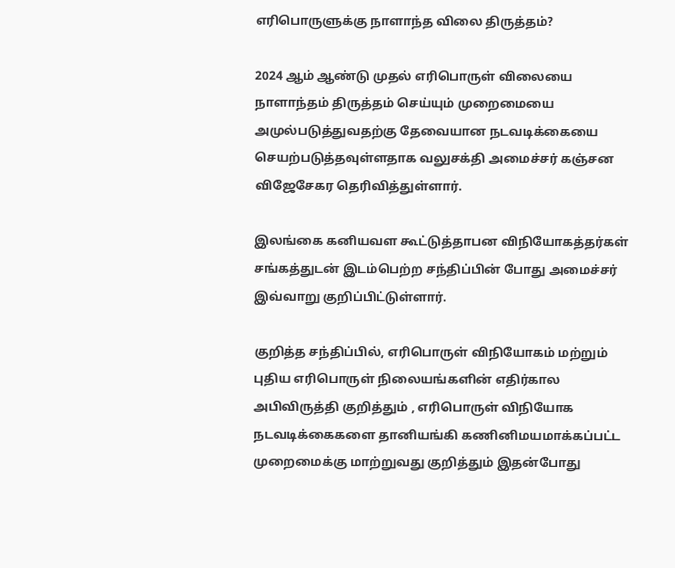எரிபொருளுக்கு நாளாந்த விலை திருத்தம்?

2024 ஆம் ஆண்டு முதல் எரிபொருள் விலையை நாளாந்தம் திருத்தம் செய்யும் முறைமையை அமுல்படுத்துவதற்கு தேவையான நடவடிக்கையை செயற்படுத்தவுள்ளதாக வலுசக்தி அமைச்சர் கஞ்சன விஜேசேகர தெரிவித்துள்ளார்.

இலங்கை கனியவள கூட்டுத்தாபன விநியோகத்தர்கள் சங்கத்துடன் இடம்பெற்ற சந்திப்பின் போது அமைச்சர் இவ்வாறு குறிப்பிட்டுள்ளார்.

குறித்த சந்திப்பில், எரிபொருள் விநியோகம் மற்றும் புதிய எரிபொருள் நிலையங்களின் எதிர்கால அபிவிருத்தி குறித்தும் , எரிபொருள் விநியோக நடவடிக்கைகளை தானியங்கி கணினிமயமாக்கப்பட்ட முறைமைக்கு மாற்றுவது குறித்தும் இதன்போது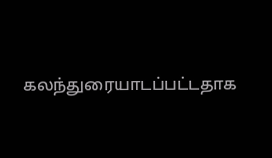கலந்துரையாடப்பட்டதாக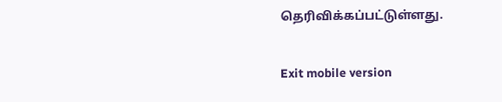தெரிவிக்கப்பட்டுள்ளது.

Exit mobile version